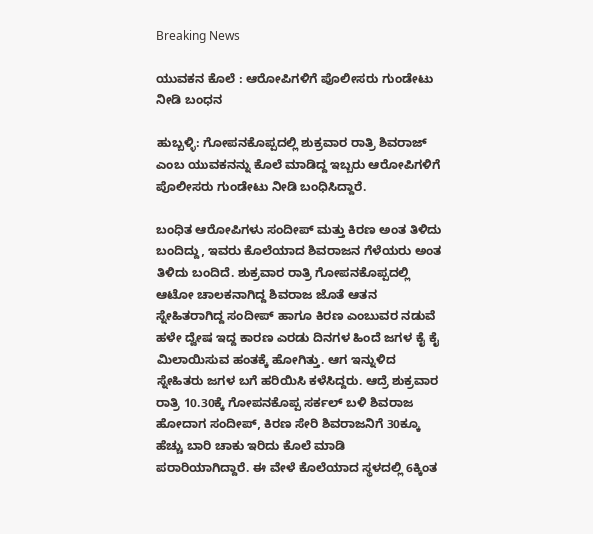Breaking News

ಯುವಕನ ಕೊಲೆ : ಆರೋಪಿಗಳಿಗೆ ಪೊಲೀಸರು ಗುಂಡೇಟು ನೀಡಿ ಬಂಧನ

ಹುಬ್ಬಳ್ಳಿ: ಗೋಪನಕೊಪ್ಪದಲ್ಲಿ ಶುಕ್ರವಾರ ರಾತ್ರಿ ಶಿವರಾಜ್ ಎಂಬ ಯುವಕನನ್ನು ಕೊಲೆ ಮಾಡಿದ್ದ ಇಬ್ಬರು ಆರೋಪಿಗಳಿಗೆ ಪೊಲೀಸರು ಗುಂಡೇಟು ನೀಡಿ ಬಂಧಿಸಿದ್ದಾರೆ.

ಬಂಧಿತ ಆರೋಪಿಗಳು ಸಂದೀಪ್ ಮತ್ತು ಕಿರಣ ಅಂತ ತಿಳಿದು ಬಂದಿದ್ದು, ಇವರು ಕೊಲೆಯಾದ ಶಿವರಾಜನ ಗೆಳೆಯರು ಅಂತ ತಿಳಿದು ಬಂದಿದೆ. ಶುಕ್ರವಾರ ರಾತ್ರಿ ಗೋಪನಕೊಪ್ಪದಲ್ಲಿ ಆಟೋ ಚಾಲಕನಾಗಿದ್ದ ಶಿವರಾಜ ಜೊತೆ ಆತನ ಸ್ನೇಹಿತರಾಗಿದ್ದ ಸಂದೀಪ್ ಹಾಗೂ ಕಿರಣ ಎಂಬುವರ ನಡುವೆ ಹಳೇ ದ್ವೇಷ ಇದ್ದ ಕಾರಣ ಎರಡು ದಿನಗಳ ಹಿಂದೆ ಜಗಳ ಕೈ ಕೈ ಮಿಲಾಯಿಸುವ ಹಂತಕ್ಕೆ ಹೋಗಿತ್ತು. ಆಗ ಇನ್ನುಳಿದ ಸ್ನೇಹಿತರು ಜಗಳ ಬಗೆ ಹರಿಯಿಸಿ ಕಳೆಸಿದ್ದರು. ಆದ್ರೆ ಶುಕ್ರವಾರ ರಾತ್ರಿ 10.30ಕ್ಕೆ ಗೋಪನಕೊಪ್ಪ ಸರ್ಕಲ್ ಬಳಿ ಶಿವರಾಜ ಹೋದಾಗ ಸಂದೀಪ್, ಕಿರಣ ಸೇರಿ ಶಿವರಾಜನಿಗೆ 30ಕ್ಕೂ ಹೆಚ್ಚು ಬಾರಿ ಚಾಕು ಇರಿದು ಕೊಲೆ ಮಾಡಿ ಪರಾರಿಯಾಗಿದ್ದಾರೆ. ಈ ವೇಳೆ ಕೊಲೆಯಾದ ಸ್ಥಳದಲ್ಲಿ 6ಕ್ಕಿಂತ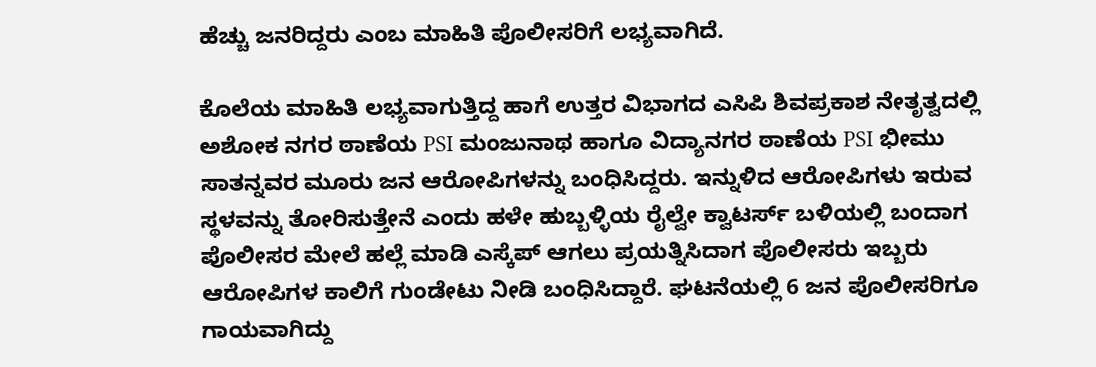ಹೆಚ್ಚು ಜನರಿದ್ದರು ಎಂಬ ಮಾಹಿತಿ ಪೊಲೀಸರಿಗೆ ಲಭ್ಯವಾಗಿದೆ.

ಕೊಲೆಯ ಮಾಹಿತಿ ಲಭ್ಯವಾಗುತ್ತಿದ್ದ ಹಾಗೆ ಉತ್ತರ ವಿಭಾಗದ ಎಸಿಪಿ ಶಿವಪ್ರಕಾಶ ನೇತೃತ್ವದಲ್ಲಿ ಅಶೋಕ ನಗರ ಠಾಣೆಯ PSI ಮಂಜುನಾಥ ಹಾಗೂ ವಿದ್ಯಾನಗರ ಠಾಣೆಯ PSI ಭೀಮು ಸಾತನ್ನವರ ಮೂರು ಜನ ಆರೋಪಿಗಳನ್ನು ಬಂಧಿಸಿದ್ದರು. ಇನ್ನುಳಿದ ಆರೋಪಿಗಳು ಇರುವ ಸ್ಥಳವನ್ನು ತೋರಿಸುತ್ತೇನೆ ಎಂದು ಹಳೇ ಹುಬ್ಬಳ್ಳಿಯ ರೈಲ್ವೇ ಕ್ವಾಟರ್ಸ್‌ ಬಳಿಯಲ್ಲಿ ಬಂದಾಗ ಪೊಲೀಸರ ಮೇಲೆ ಹಲ್ಲೆ ಮಾಡಿ ಎಸ್ಕೆಪ್ ಆಗಲು ಪ್ರಯತ್ನಿಸಿದಾಗ ಪೊಲೀಸರು ಇಬ್ಬರು ಆರೋಪಿಗಳ ಕಾಲಿಗೆ ಗುಂಡೇಟು ನೀಡಿ ಬಂಧಿಸಿದ್ದಾರೆ. ಘಟನೆಯಲ್ಲಿ 6 ಜನ ಪೊಲೀಸರಿಗೂ ಗಾಯವಾಗಿದ್ದು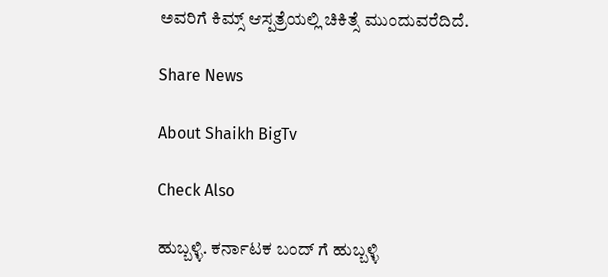ಅವರಿಗೆ ಕಿಮ್ಸ್ ಆಸ್ಪತ್ರೆಯಲ್ಲಿ ಚಿಕಿತ್ಸೆ ಮುಂದುವರೆದಿದೆ.

Share News

About Shaikh BigTv

Check Also

ಹುಬ್ಬಳ್ಳಿ. ಕರ್ನಾಟಕ ಬಂದ್ ಗೆ ಹುಬ್ಬಳ್ಳಿ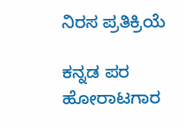ನಿರಸ ಪ್ರತಿಕ್ರಿಯೆ

ಕನ್ನಡ ಪರ ಹೋರಾಟಗಾರ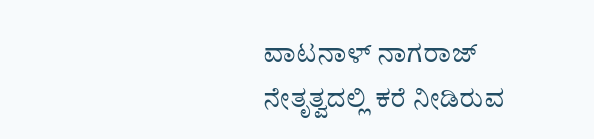ವಾಟನಾಳ್ ನಾಗರಾಜ್ ನೇತೃತ್ವದಲ್ಲಿ ಕರೆ ನೀಡಿರುವ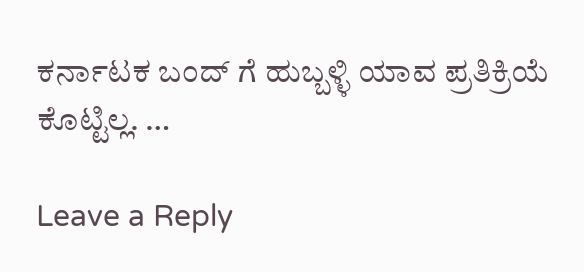ಕರ್ನಾಟಕ ಬಂದ್ ಗೆ ಹುಬ್ಬಳ್ಳಿ ಯಾವ ಪ್ರತಿಕ್ರಿಯೆ ಕೊಟ್ಟಿಲ್ಲ. …

Leave a Reply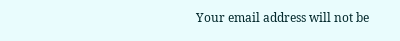Your email address will not be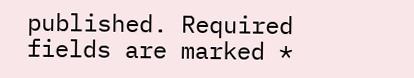published. Required fields are marked *